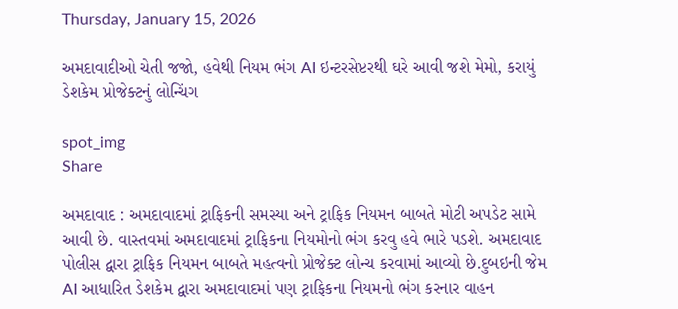Thursday, January 15, 2026

અમદાવાદીઓ ચેતી જજો, હવેથી નિયમ ભંગ AI ઇન્ટરસેપ્ટરથી ઘરે આવી જશે મેમો, કરાયું ડેશકેમ પ્રોજેક્ટનું લોન્ચિંગ

spot_img
Share

અમદાવાદ : અમદાવાદમાં ટ્રાફિકની સમસ્યા અને ટ્રાફિક નિયમન બાબતે મોટી અપડેટ સામે આવી છે. વાસ્તવમાં અમદાવાદમાં ટ્રાફિકના નિયમોનો ભંગ કરવુ હવે ભારે પડશે. અમદાવાદ પોલીસ દ્વારા ટ્રાફિક નિયમન બાબતે મહત્વનો પ્રોજેક્ટ લોન્ચ કરવામાં આવ્યો છે.દુબઇની જેમ AI આધારિત ડેશકેમ દ્વારા અમદાવાદમાં પણ ટ્રાફિકના નિયમનો ભંગ કરનાર વાહન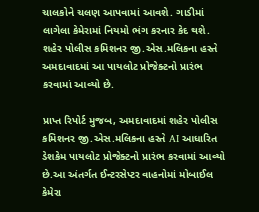ચાલકોને ચલણ આપવામાં આવશે. ગાડીમાં લાગેલા કેમેરામાં નિયમો ભંગ કરનાર કેદ થશે. શહેર પોલીસ કમિશનર જી.એસ.મલિકના હસ્તે અમદાવાદમાં આ પાયલોટ પ્રોજેક્ટનો પ્રારંભ કરવામાં આવ્યો છે.

પ્રાપ્ત રિપોર્ટ મુજબ, અમદાવાદમાં શહેર પોલીસ કમિશનર જી.એસ.મલિકના હસ્તે AI આધારિત ડેશકેમ પાયલોટ પ્રોજેક્ટનો પ્રારંભ કરવામાં આવ્યો છે.આ અંતર્ગત ઈન્ટરસેપ્ટર વાહનોમાં મોબાઈલ કેમેરા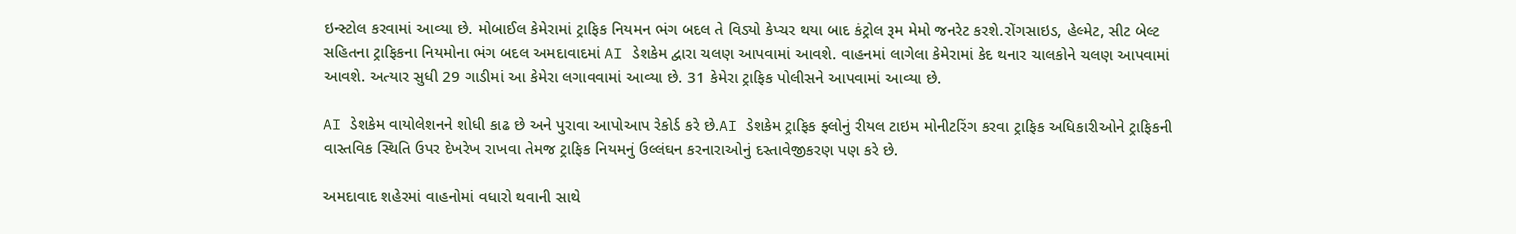ઇન્સ્ટોલ કરવામાં આવ્યા છે. મોબાઈલ કેમેરામાં ટ્રાફિક નિયમન ભંગ બદલ તે વિડ્યો કેપ્ચર થયા બાદ કંટ્રોલ રૂમ મેમો જનરેટ કરશે.રોંગસાઇડ, હેલ્મેટ, સીટ બેલ્ટ સહિતના ટ્રાફિકના નિયમોના ભંગ બદલ અમદાવાદમાં AI ડેશકેમ દ્વારા ચલણ આપવામાં આવશે. વાહનમાં લાગેલા કેમેરામાં કેદ થનાર ચાલકોને ચલણ આપવામાં આવશે. અત્યાર સુધી 29 ગાડીમાં આ કેમેરા લગાવવામાં આવ્યા છે. 31 કેમેરા ટ્રાફિક પોલીસને આપવામાં આવ્યા છે.

AI ડેશકેમ વાયોલેશનને શોધી કાઢ છે અને પુરાવા આપોઆપ રેકોર્ડ કરે છે.AI ડેશકેમ ટ્રાફિક ફ્લોનું રીયલ ટાઇમ મોનીટરિંગ કરવા ટ્રાફિક અધિકારીઓને ટ્રાફિકની વાસ્તવિક સ્થિતિ ઉપર દેખરેખ રાખવા તેમજ ટ્રાફિક નિયમનું ઉલ્લંઘન કરનારાઓનું દસ્તાવેજીકરણ પણ કરે છે.

અમદાવાદ શહેરમાં વાહનોમાં વધારો થવાની સાથે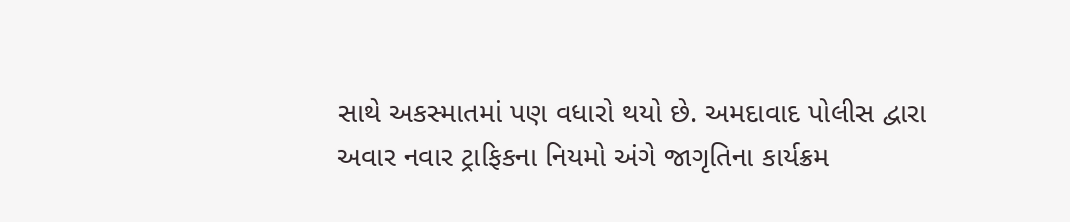સાથે અકસ્માતમાં પણ વધારો થયો છે. અમદાવાદ પોલીસ દ્વારા અવાર નવાર ટ્રાફિકના નિયમો અંગે જાગૃતિના કાર્યક્રમ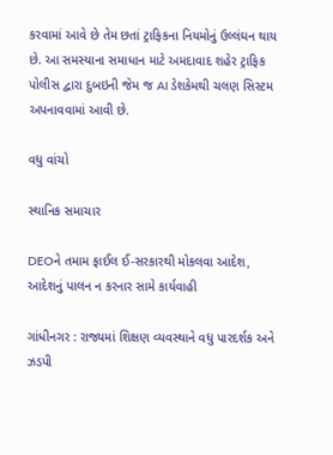કરવામાં આવે છે તેમ છતાં ટ્રાફિકના નિયમોનું ઉલ્લંઘન થાય છે. આ સમસ્યાના સમાધાન માટે અમદાવાદ શહેર ટ્રાફિક પોલીસ દ્વારા દુબઇની જેમ જ AI ડેશકેમથી ચલણ સિસ્ટમ અપનાવવામાં આવી છે.

વધુ વાંચો

સ્થાનિક સમાચાર

DEOને તમામ ફાઈલ ઈ-સરકારથી મોકલવા આદેશ, આદેશનું પાલન ન કરનાર સામે કાર્યવાહી

ગાંધીનગર : રાજ્યમાં શિક્ષણ વ્યવસ્થાને વધુ પારદર્શક અને ઝડપી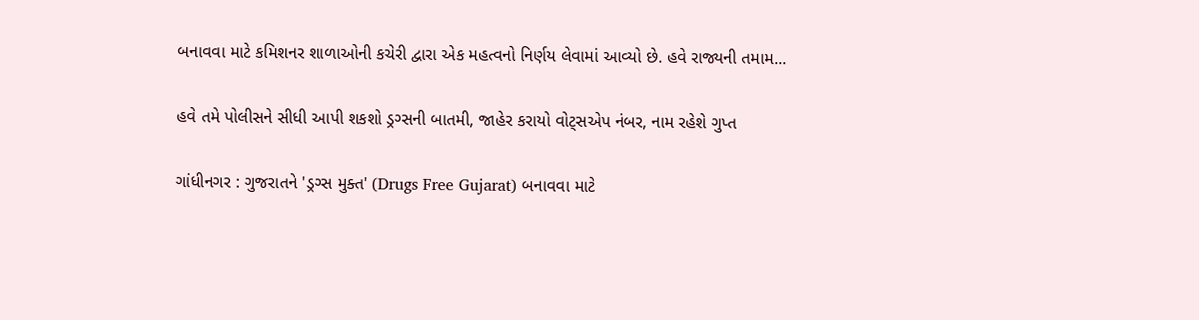બનાવવા માટે કમિશનર શાળાઓની કચેરી દ્વારા એક મહત્વનો નિર્ણય લેવામાં આવ્યો છે. હવે રાજ્યની તમામ...

હવે તમે પોલીસને સીધી આપી શકશો ડ્રગ્સની બાતમી, જાહેર કરાયો વોટ્સએપ નંબર, નામ રહેશે ગુપ્ત

ગાંધીનગર : ગુજરાતને 'ડ્રગ્સ મુક્ત' (Drugs Free Gujarat) બનાવવા માટે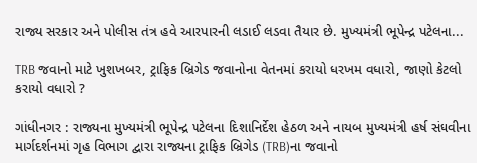રાજ્ય સરકાર અને પોલીસ તંત્ર હવે આરપારની લડાઈ લડવા તૈયાર છે. મુખ્યમંત્રી ભૂપેન્દ્ર પટેલના...

TRB જવાનો માટે ખુશખબર, ટ્રાફિક બ્રિગેડ જવાનોના વેતનમાં કરાયો ધરખમ વધારો, જાણો કેટલો કરાયો વધારો ?

ગાંધીનગર : રાજ્યના મુખ્યમંત્રી ભૂપેન્દ્ર પટેલના દિશાનિર્દેશ હેઠળ અને નાયબ મુખ્યમંત્રી હર્ષ સંઘવીના માર્ગદર્શનમાં ગૃહ વિભાગ દ્વારા રાજ્યના ટ્રાફિક બ્રિગેડ (TRB)ના જવાનો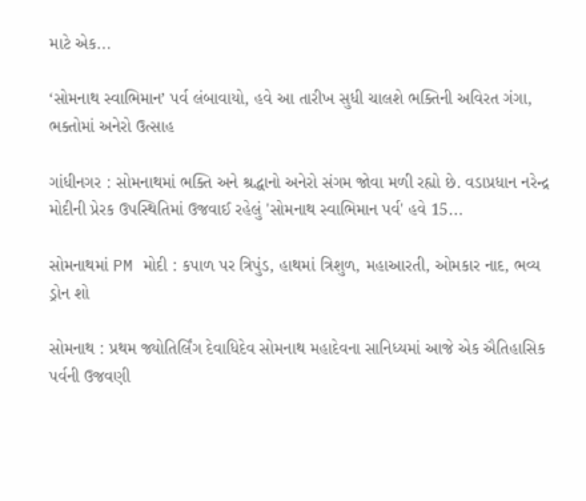માટે એક...

‘સોમનાથ સ્વાભિમાન’ પર્વ લંબાવાયો, હવે આ તારીખ સુધી ચાલશે ભક્તિની અવિરત ગંગા, ભક્તોમાં અનેરો ઉત્સાહ

ગાંધીનગર : સોમનાથમાં ભક્તિ અને શ્રદ્ધાનો અનેરો સંગમ જોવા મળી રહ્યો છે. વડાપ્રધાન નરેન્દ્ર મોદીની પ્રેરક ઉપસ્થિતિમાં ઉજવાઈ રહેલું 'સોમનાથ સ્વાભિમાન પર્વ' હવે 15...

સોમનાથમાં PM મોદી : કપાળ પર ત્રિપુંડ, હાથમાં ત્રિશુળ, મહાઆરતી, ઓમકાર નાદ, ભવ્ય ડ્રોન શો

સોમનાથ : પ્રથમ જ્યોતિર્લિંગ દેવાધિદેવ સોમનાથ મહાદેવના સાનિધ્યમાં આજે એક ઐતિહાસિક પર્વની ઉજવણી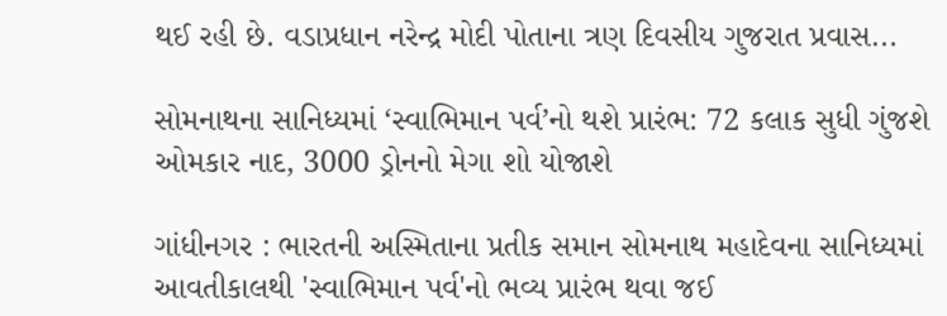થઈ રહી છે. વડાપ્રધાન નરેન્દ્ર મોદી પોતાના ત્રણ દિવસીય ગુજરાત પ્રવાસ...

સોમનાથના સાનિધ્યમાં ‘સ્વાભિમાન પર્વ’નો થશે પ્રારંભ: 72 કલાક સુધી ગુંજશે ઓમકાર નાદ, 3000 ડ્રોનનો મેગા શો યોજાશે

ગાંધીનગર : ભારતની અસ્મિતાના પ્રતીક સમાન સોમનાથ મહાદેવના સાનિધ્યમાં આવતીકાલથી 'સ્વાભિમાન પર્વ'નો ભવ્ય પ્રારંભ થવા જઈ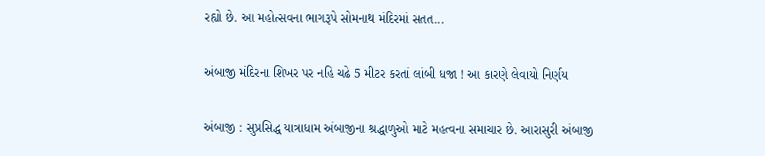રહ્યો છે. આ મહોત્સવના ભાગરૂપે સોમનાથ મંદિરમાં સતત...

અંબાજી મંદિરના શિખર પર નહિ ચઢે 5 મીટર કરતાં લાંબી ધજા ! આ કારણે લેવાયો નિર્ણય

અંબાજી : સુપ્રસિદ્ધ યાત્રાધામ અંબાજીના શ્રદ્ધાળુઓ માટે મહત્વના સમાચાર છે. આરાસુરી અંબાજી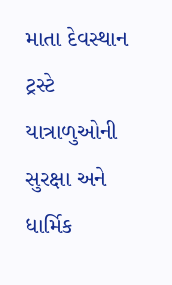માતા દેવસ્થાન ટ્રસ્ટે યાત્રાળુઓની સુરક્ષા અને ધાર્મિક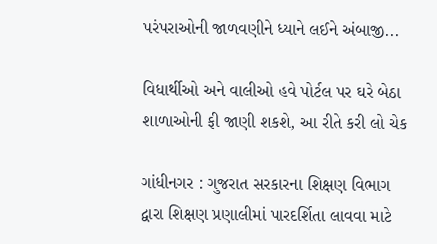પરંપરાઓની જાળવણીને ધ્યાને લઈને અંબાજી...

વિધાર્થીઓ અને વાલીઓ હવે પોર્ટલ પર ઘરે બેઠા શાળાઓની ફી જાણી શકશે, આ રીતે કરી લો ચેક

ગાંધીનગર : ગુજરાત સરકારના શિક્ષણ વિભાગ દ્વારા શિક્ષણ પ્રણાલીમાં પારદર્શિતા લાવવા માટે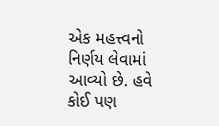એક મહત્ત્વનો નિર્ણય લેવામાં આવ્યો છે. હવે કોઈ પણ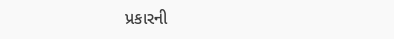પ્રકારની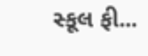સ્કૂલ ફી...